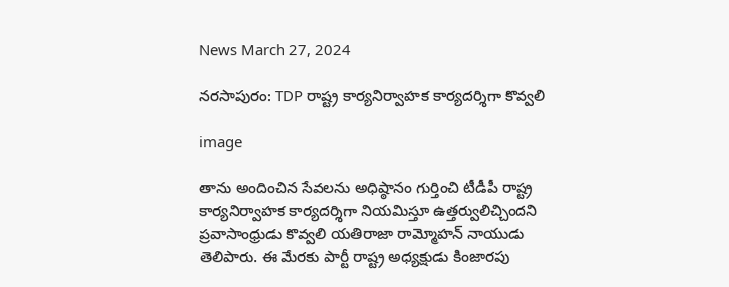News March 27, 2024

నరసాపురం: TDP రాష్ట్ర కార్యనిర్వాహక కార్యదర్శిగా కొవ్వలి

image

తాను అందించిన సేవలను అధిష్ఠానం గుర్తించి టీడీపీ రాష్ట్ర కార్యనిర్వాహక కార్యదర్శిగా నియమిస్తూ ఉత్తర్వులిచ్చిందని ప్రవాసాంధ్రుడు కొవ్వలి యతిరాజా రామ్మోహన్ నాయుడు తెలిపారు. ఈ మేరకు పార్టీ రాష్ట్ర అధ్యక్షుడు కింజారపు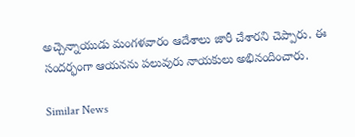అచ్చెన్నాయుడు మంగళవారం ఆదేశాలు జారీ చేశారని చెప్పారు. ఈ సందర్భంగా ఆయనను పలువురు నాయకులు అభినందించారు.

Similar News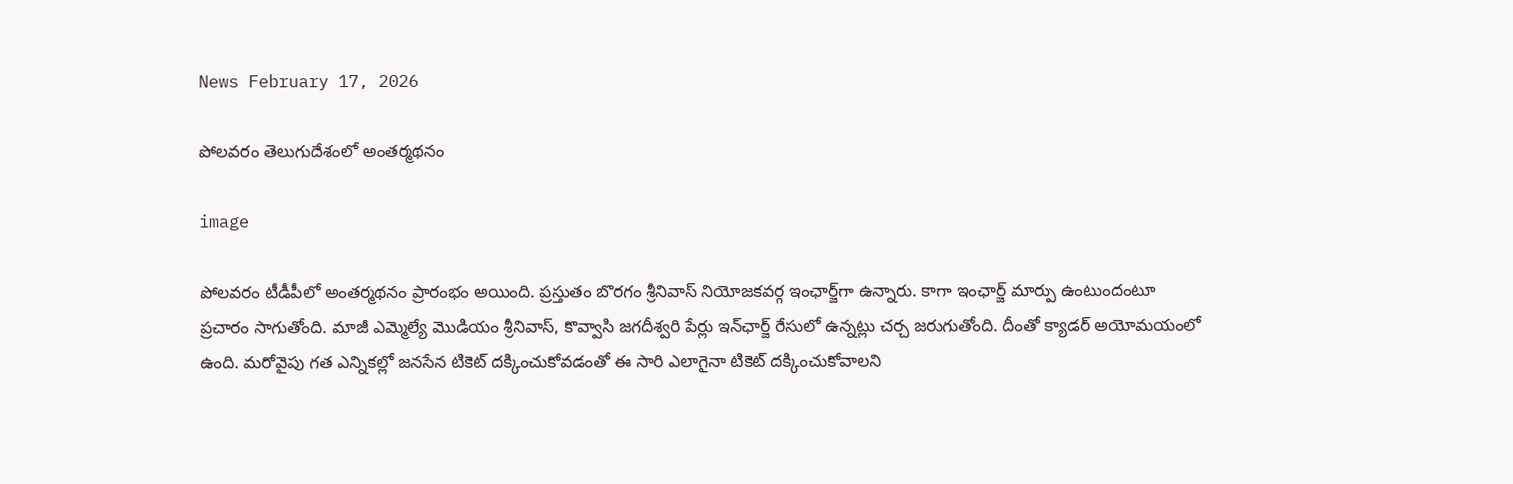News February 17, 2026

పోలవరం తెలుగుదేశంలో అంతర్మథనం

image

పోలవరం టీడీపీలో అంతర్మథనం ప్రారంభం అయింది. ప్రస్తుతం బొరగం శ్రీనివాస్ నియోజకవర్గ ఇంఛార్జ్‌గా ఉన్నారు. కాగా ఇంఛార్జ్ మార్పు ఉంటుందంటూ ప్రచారం సాగుతోంది. మాజీ ఎమ్మెల్యే మొడియం శ్రీనివాస్, కొవ్వాసి జగదీశ్వరి పేర్లు ఇన్‌ఛార్జ్ రేసులో ఉన్నట్లు చర్చ జరుగుతోంది. దీంతో క్యాడర్ అయోమయంలో ఉంది. మరోవైపు గత ఎన్నికల్లో జనసేన టికెట్ దక్కించుకోవడంతో ఈ సారి ఎలాగైనా టికెట్ దక్కించుకోవాలని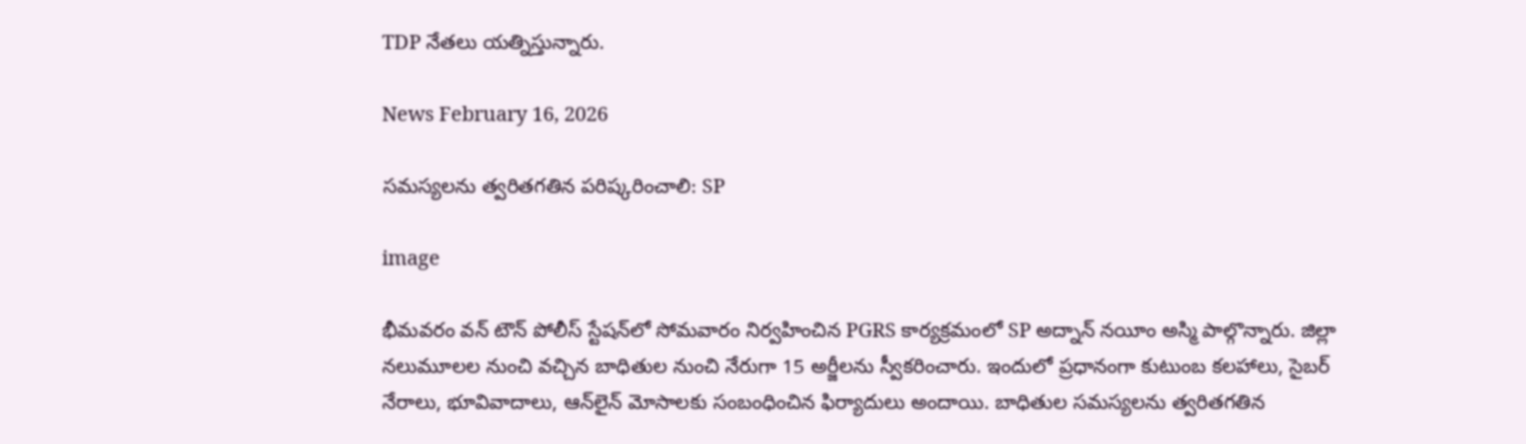TDP నేతలు యత్నిస్తున్నారు.

News February 16, 2026

సమస్యలను త్వరితగతిన పరిష్కరించాలి: SP

image

భీమవరం వన్ టౌన్ పోలీస్ స్టేషన్‌లో సోమవారం నిర్వహించిన PGRS కార్యక్రమంలో SP అద్నాన్ నయీం అస్మి పాల్గొన్నారు. జిల్లా నలుమూలల నుంచి వచ్చిన బాధితుల నుంచి నేరుగా 15 అర్జీలను స్వీకరించారు. ఇందులో ప్రధానంగా కుటుంబ కలహాలు, సైబర్ నేరాలు, భూవివాదాలు, ఆన్‌లైన్ మోసాలకు సంబంధించిన ఫిర్యాదులు అందాయి. బాధితుల సమస్యలను త్వరితగతిన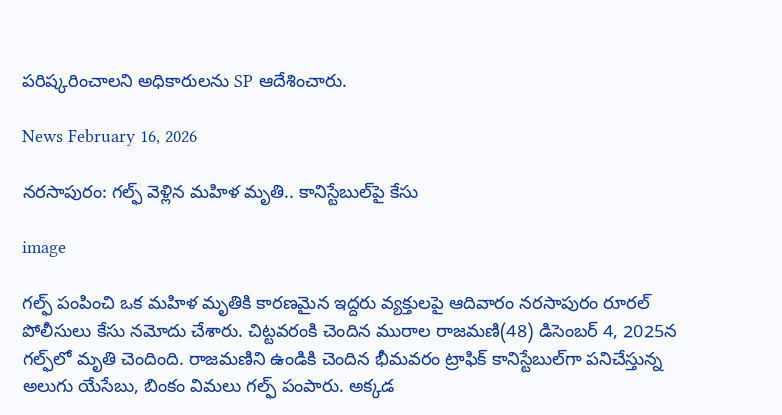పరిష్కరించాలని అధికారులను SP ఆదేశించారు.

News February 16, 2026

నరసాపురం: గల్ఫ్ వెళ్లిన మహిళ మృతి.. కానిస్టేబుల్‌‌పై కేసు

image

గల్ఫ్ పంపించి ఒక మహిళ మృతికి కారణమైన ఇద్దరు వ్యక్తులపై ఆదివారం నరసాపురం రూరల్ పోలీసులు కేసు నమోదు చేశారు. చిట్టవరంకి చెందిన మురాల రాజమణి(48) డిసెంబర్ 4, 2025న గల్ఫ్‌లో మృతి చెందింది. రాజమణిని ఉండికి చెందిన భీమవరం ట్రాఫిక్ కానిస్టేబుల్‌గా పనిచేస్తున్న అలుగు యేసేబు, బింకం విమలు గల్ఫ్ పంపారు. అక్కడ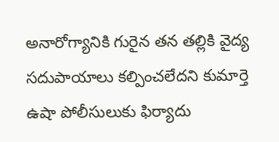అనారోగ్యానికి గురైన తన తల్లికి వైద్య సదుపాయాలు కల్పించలేదని కుమార్తె ఉషా పోలీసులుకు ఫిర్యాదు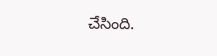చేసింది.